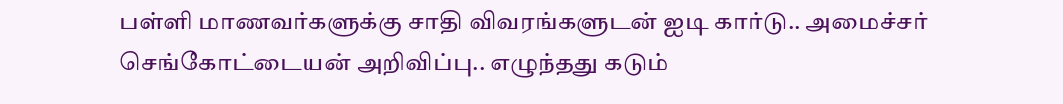பள்ளி மாணவர்களுக்கு சாதி விவரங்களுடன் ஐடி கார்டு.. அமைச்சர் செங்கோட்டையன் அறிவிப்பு.. எழுந்தது கடும்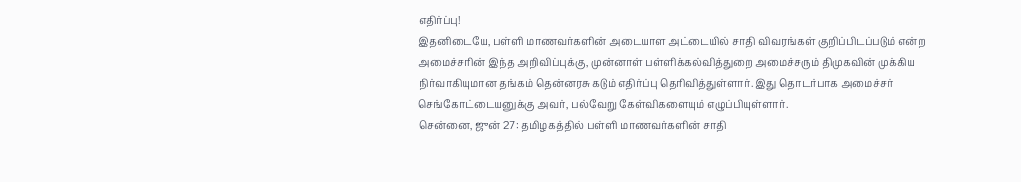எதிர்ப்பு!
இதனிடையே, பள்ளி மாணவர்களின் அடையாள அட்டையில் சாதி விவரங்கள் குறிப்பிடப்படும் என்ற அமைச்சரின் இந்த அறிவிப்புக்கு, முன்னாள் பள்ளிக்கல்வித்துறை அமைச்சரும் திமுகவின் முக்கிய நிர்வாகியுமான தங்கம் தென்னரசு கடும் எதிர்ப்பு தெரிவித்துள்ளார். இது தொடர்பாக அமைச்சர் செங்கோட்டையனுக்கு அவர், பல்வேறு கேள்விகளையும் எழுப்பியுள்ளார்.
சென்னை, ஜுன் 27: தமிழகத்தில் பள்ளி மாணவர்களின் சாதி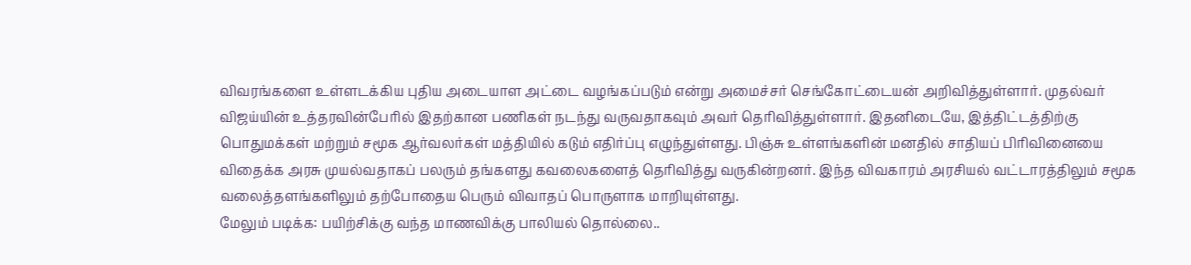விவரங்களை உள்ளடக்கிய புதிய அடையாள அட்டை வழங்கப்படும் என்று அமைச்சர் செங்கோட்டையன் அறிவித்துள்ளார். முதல்வர் விஜய்யின் உத்தரவின்பேரில் இதற்கான பணிகள் நடந்து வருவதாகவும் அவர் தெரிவித்துள்ளார். இதனிடையே, இத்திட்டத்திற்கு பொதுமக்கள் மற்றும் சமூக ஆர்வலர்கள் மத்தியில் கடும் எதிர்ப்பு எழுந்துள்ளது. பிஞ்சு உள்ளங்களின் மனதில் சாதியப் பிரிவினையை விதைக்க அரசு முயல்வதாகப் பலரும் தங்களது கவலைகளைத் தெரிவித்து வருகின்றனர். இந்த விவகாரம் அரசியல் வட்டாரத்திலும் சமூக வலைத்தளங்களிலும் தற்போதைய பெரும் விவாதப் பொருளாக மாறியுள்ளது.
மேலும் படிக்க: பயிற்சிக்கு வந்த மாணவிக்கு பாலியல் தொல்லை..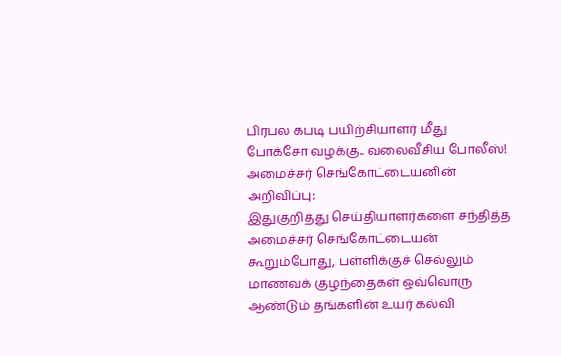பிரபல கபடி பயிற்சியாளர் மீது போக்சோ வழக்கு.. வலைவீசிய போலீஸ்!
அமைச்சர் செங்கோட்டையனின் அறிவிப்பு:
இதுகுறித்து செய்தியாளர்களை சந்தித்த அமைச்சர் செங்கோட்டையன் கூறும்போது, பள்ளிக்குச் செல்லும் மாணவக் குழந்தைகள் ஒவ்வொரு ஆண்டும் தங்களின் உயர் கல்வி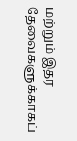மற்றும் இதர தேவைகளுக்காகப்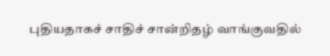புதியதாகச் சாதிச் சான்றிதழ் வாங்குவதில்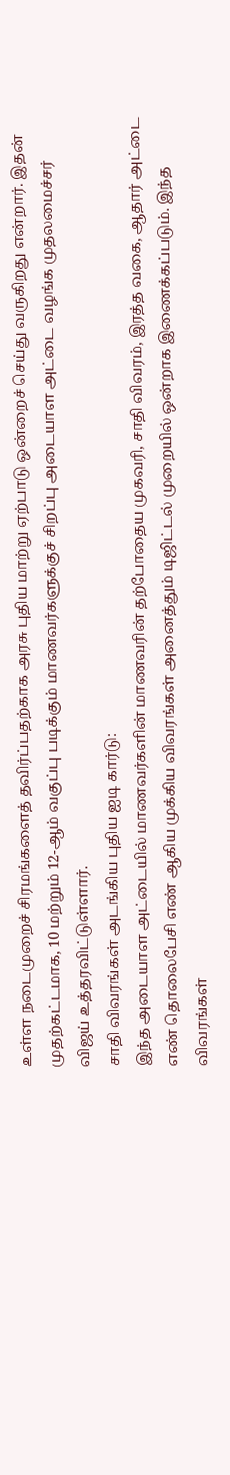உள்ள நடைமுறைச் சிரமங்களைத் தவிர்ப்பதற்காக அரசு புதிய மாற்று ஏற்பாடு ஒன்றைச் செய்து வருகிறது என்றார். இதன் முதற்கட்டமாக, 10 மற்றும் 12-ஆம் வகுப்பு படிக்கும் மாணவர்களுக்குச் சிறப்பு அடையாள அட்டை வழங்க முதலமைச்சர் விஜய் உத்தரவிட்டுள்ளார்.
சாதி விவரங்கள் அடங்கிய புதிய ஐடி கார்டு:
இந்த அடையாள அட்டையில் மாணவர்களின் மாணவரின் தற்போதைய முகவரி, சாதி விவரம், இரத்த வகை, ஆதார் அட்டை எண் தொலைபேசி எண் ஆகிய முக்கிய விவரங்கள் அனைத்தும் டிஜிட்டல் முறையில் ஒன்றாக இணைக்கப்படும். இந்த விவரங்கள்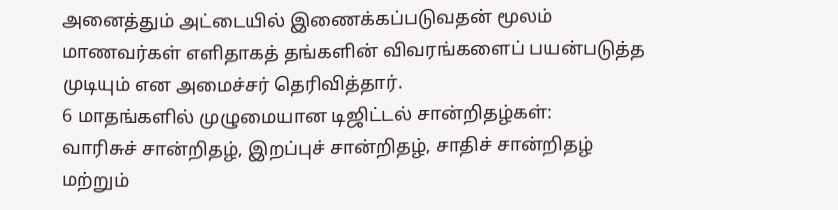அனைத்தும் அட்டையில் இணைக்கப்படுவதன் மூலம் மாணவர்கள் எளிதாகத் தங்களின் விவரங்களைப் பயன்படுத்த முடியும் என அமைச்சர் தெரிவித்தார்.
6 மாதங்களில் முழுமையான டிஜிட்டல் சான்றிதழ்கள்:
வாரிசுச் சான்றிதழ், இறப்புச் சான்றிதழ், சாதிச் சான்றிதழ் மற்றும்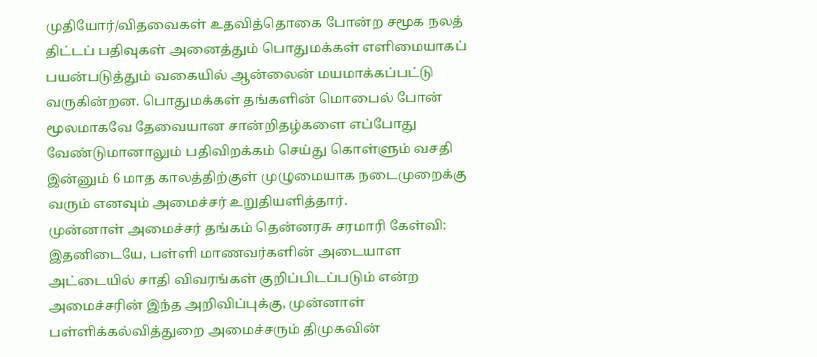முதியோர்/விதவைகள் உதவித்தொகை போன்ற சமூக நலத் திட்டப் பதிவுகள் அனைத்தும் பொதுமக்கள் எளிமையாகப் பயன்படுத்தும் வகையில் ஆன்லைன் மயமாக்கப்பட்டு வருகின்றன. பொதுமக்கள் தங்களின் மொபைல் போன் மூலமாகவே தேவையான சான்றிதழ்களை எப்போது வேண்டுமானாலும் பதிவிறக்கம் செய்து கொள்ளும் வசதி இன்னும் 6 மாத காலத்திற்குள் முழுமையாக நடைமுறைக்கு வரும் எனவும் அமைச்சர் உறுதியளித்தார்.
முன்னாள் அமைச்சர் தங்கம் தென்னரசு சரமாரி கேள்வி:
இதனிடையே, பள்ளி மாணவர்களின் அடையாள அட்டையில் சாதி விவரங்கள் குறிப்பிடப்படும் என்ற அமைச்சரின் இந்த அறிவிப்புக்கு, முன்னாள் பள்ளிக்கல்வித்துறை அமைச்சரும் திமுகவின்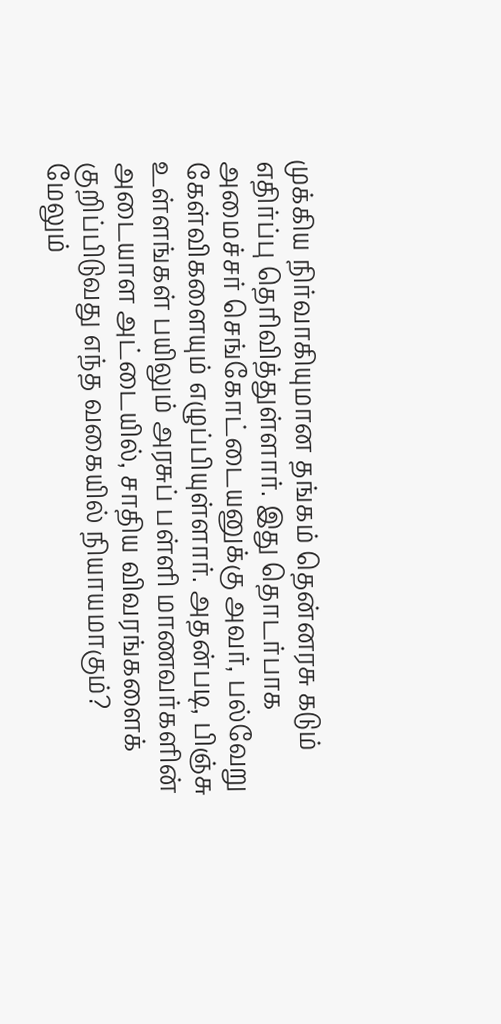முக்கிய நிர்வாகியுமான தங்கம் தென்னரசு கடும் எதிர்ப்பு தெரிவித்துள்ளார். இது தொடர்பாக அமைச்சர் செங்கோட்டையனுக்கு அவர், பல்வேறு கேள்விகளையும் எழுப்பியுள்ளார். அதன்படி, பிஞ்சு உள்ளங்கள் பயிலும் அரசுப் பள்ளி மாணவர்களின் அடையாள அட்டையில், சாதிய விவரங்களைக் குறிப்பிடுவது எந்த வகையில் நியாயமாகும்?
மேலும்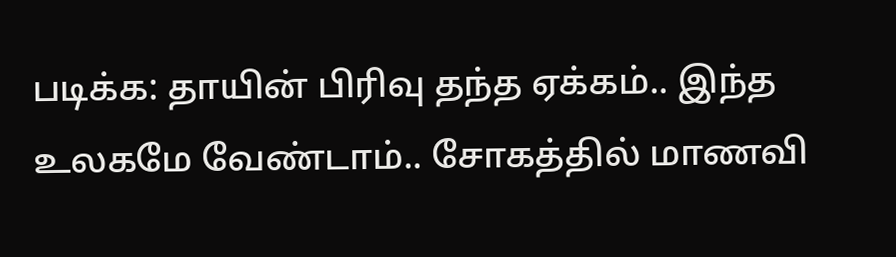படிக்க: தாயின் பிரிவு தந்த ஏக்கம்.. இந்த உலகமே வேண்டாம்.. சோகத்தில் மாணவி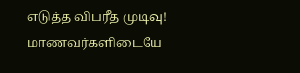எடுத்த விபரீத முடிவு!
மாணவர்களிடையே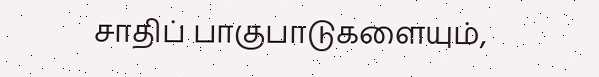சாதிப் பாகுபாடுகளையும்,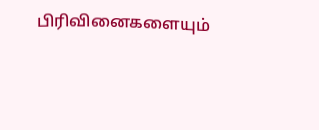பிரிவினைகளையும்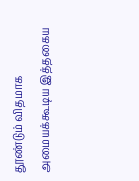தூண்டும் விதமாக அமையக்கூடிய இத்தகைய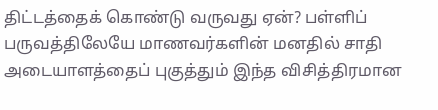திட்டத்தைக் கொண்டு வருவது ஏன்? பள்ளிப் பருவத்திலேயே மாணவர்களின் மனதில் சாதி அடையாளத்தைப் புகுத்தும் இந்த விசித்திரமான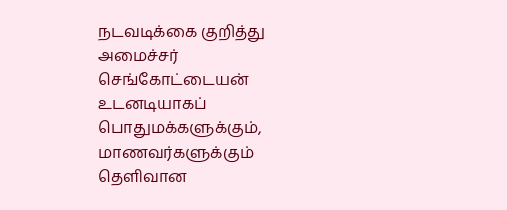நடவடிக்கை குறித்து அமைச்சர் செங்கோட்டையன் உடனடியாகப் பொதுமக்களுக்கும், மாணவர்களுக்கும் தெளிவான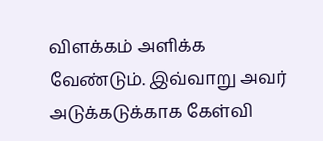விளக்கம் அளிக்க வேண்டும். இவ்வாறு அவர் அடுக்கடுக்காக கேள்வி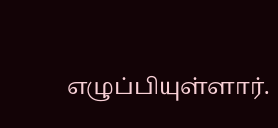எழுப்பியுள்ளார்.